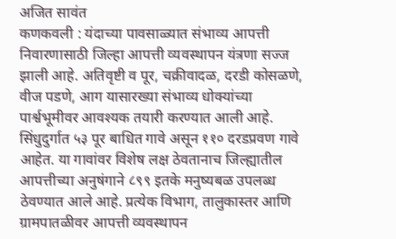अजित सावंत
कणकवली : यंदाच्या पावसाळ्यात संभाव्य आपत्ती निवारणासाठी जिल्हा आपत्ती व्यवस्थापन यंत्रणा सज्ज झाली आहे. अतिवृष्टी व पूर, चक्रीवादळ, दरडी कोसळणे, वीज पडणे, आग यासारख्या संभाव्य धोक्यांच्या पार्श्वभूमीवर आवश्यक तयारी करण्यात आली आहे. सिंधुदुर्गात ५३ पूर बाधित गावे असून ११० दरडप्रवण गावे आहेत. या गावांवर विशेष लक्ष ठेवतानाच जिल्ह्यातील आपत्तीच्या अनुषंगाने ८९९ इतके मनुष्यबळ उपलब्ध ठेवण्यात आले आहे. प्रत्येक विभाग, तालुकास्तर आणि ग्रामपातळीवर आपत्ती व्यवस्थापन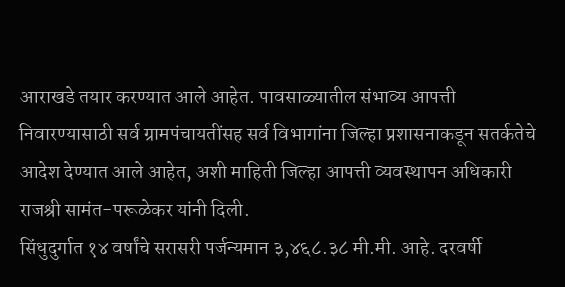आराखडे तयार करण्यात आले आहेत. पावसाळ्यातील संभाव्य आपत्ती निवारण्यासाठी सर्व ग्रामपंचायतींसह सर्व विभागांना जिल्हा प्रशासनाकडून सतर्कतेचे आदेश देण्यात आले आहेत, अशी माहिती जिल्हा आपत्ती व्यवस्थापन अधिकारी राजश्री सामंत-परूळेकर यांनी दिली.
सिंधुदुर्गात १४ वर्षांचे सरासरी पर्जन्यमान ३,४६८.३८ मी.मी. आहे. दरवर्षी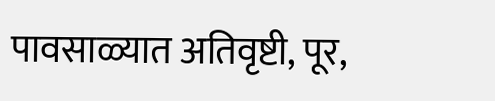पावसाळ्यात अतिवृष्टी, पूर,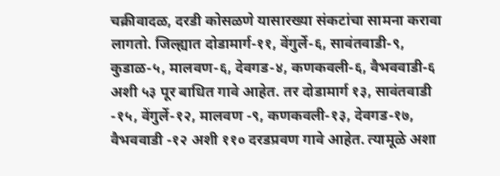चक्रीवादळ, दरडी कोसळणे यासारख्या संकटांचा सामना करावा लागतो. जिल्ह्यात दोडामार्ग-११, वेंगुर्ले-६, सावंतवाडी-९, कुडाळ-५, मालवण-६, देवगड-४, कणकवली-६, वैभववाडी-६ अशी ५३ पूर बाधित गावे आहेत. तर दोडामार्ग १३, सावंतवाडी -१५, वेंगुर्ले-१२, मालवण -९, कणकवली-१३, देवगड-१७, वैभववाडी -१२ अशी ११० दरडप्रवण गावे आहेत. त्यामूळे अशा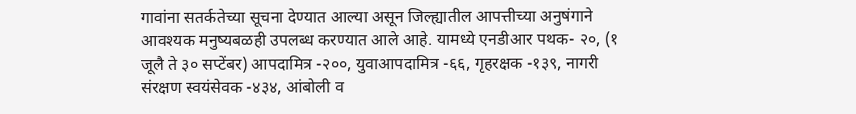गावांना सतर्कतेच्या सूचना देण्यात आल्या असून जिल्ह्यातील आपत्तीच्या अनुषंगाने आवश्यक मनुष्यबळही उपलब्ध करण्यात आले आहे. यामध्ये एनडीआर पथक- २०, (१ जूलै ते ३० सप्टेंबर) आपदामित्र -२००, युवाआपदामित्र -६६, गृहरक्षक -१३९, नागरी संरक्षण स्वयंसेवक -४३४, आंबोली व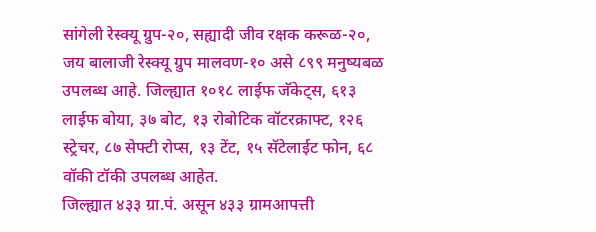सांगेली रेस्क्यू ग्रुप-२०, सह्यादी जीव रक्षक करूळ-२०, जय बालाजी रेस्क्यू ग्रुप मालवण-१० असे ८९९ मनुष्यबळ उपलब्ध आहे. जिल्ह्यात १०१८ लाईफ जॅकेट्स, ६१३ लाईफ बोया, ३७ बोट, १३ रोबोटिक वॉटरक्राफ्ट, १२६ स्ट्रेचर, ८७ सेफ्टी रोप्स, १३ टेंट, १५ सॅटेलाईट फोन, ६८ वॉकी टॉकी उपलब्ध आहेत.
जिल्ह्यात ४३३ ग्रा.पं. असून ४३३ ग्रामआपत्ती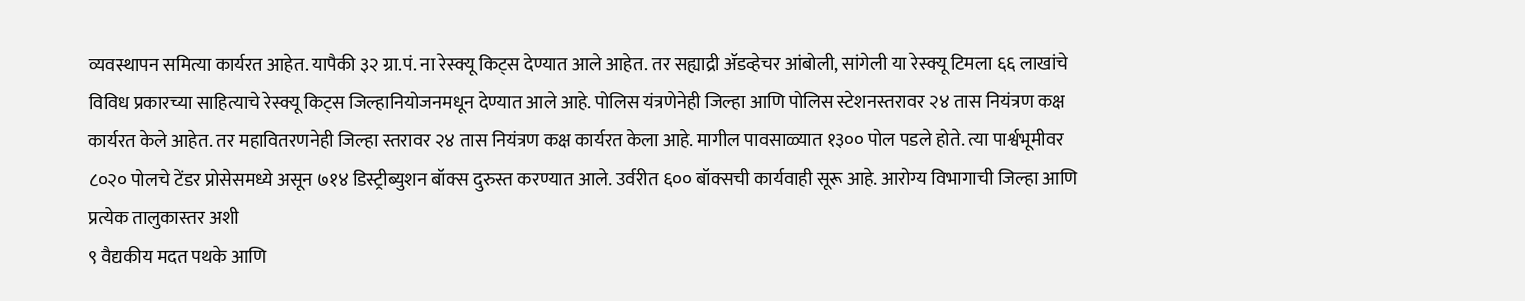व्यवस्थापन समित्या कार्यरत आहेत. यापैकी ३२ ग्रा.पं. ना रेस्क्यू किट्स देण्यात आले आहेत. तर सह्याद्री ॲडव्हेचर आंबोली, सांगेली या रेस्क्यू टिमला ६६ लाखांचे विविध प्रकारच्या साहित्याचे रेस्क्यू किट्स जिल्हानियोजनमधून देण्यात आले आहे. पोलिस यंत्रणेनेही जिल्हा आणि पोलिस स्टेशनस्तरावर २४ तास नियंत्रण कक्ष कार्यरत केले आहेत. तर महावितरणनेही जिल्हा स्तरावर २४ तास नियंत्रण कक्ष कार्यरत केला आहे. मागील पावसाळ्यात १३०० पोल पडले होते. त्या पार्श्वभूमीवर ८०२० पोलचे टेंडर प्रोसेसमध्ये असून ७१४ डिस्ट्रीब्युशन बॉक्स दुरुस्त करण्यात आले. उर्वरीत ६०० बॉक्सची कार्यवाही सूरू आहे. आरोग्य विभागाची जिल्हा आणि प्रत्येक तालुकास्तर अशी
९ वैद्यकीय मदत पथके आणि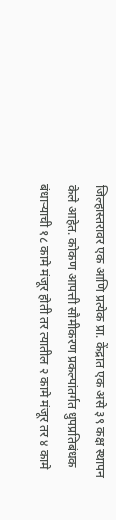जिल्हास्तरावर एक आणि प्रत्येक प्रा. केंद्रात एक असे ३९ कक्ष स्थापन केले आहेत. कोकण आपत्ती सौमीकरण प्रकल्पांतर्गत धुपप्रतिबंधक बंधाऱ्याची १८ कामे मंजूर होती तर त्यातील २ कामे मंजूर तर ४ कामे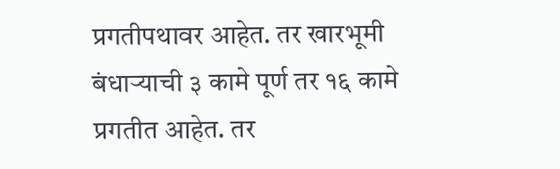प्रगतीपथावर आहेत. तर खारभूमी बंधाऱ्याची ३ कामे पूर्ण तर १६ कामे प्रगतीत आहेत. तर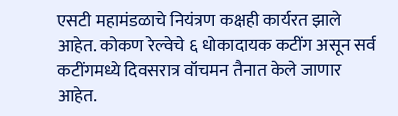एसटी महामंडळाचे नियंत्रण कक्षही कार्यरत झाले आहेत. कोकण रेल्वेचे ६ धोकादायक कटींग असून सर्व कटींगमध्ये दिवसरात्र वॉचमन तैनात केले जाणार आहेत.